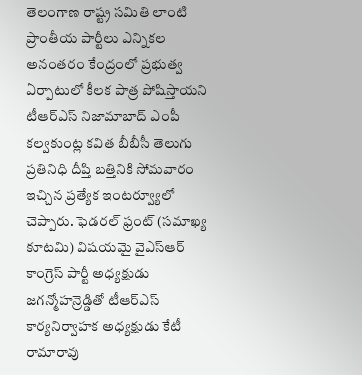తెలంగాణ రాష్ట్ర సమితి లాంటి ప్రాంతీయ పార్టీలు ఎన్నికల అనంతరం కేంద్రంలో ప్రభుత్వ ఏర్పాటులో కీలక పాత్ర పోషిస్తాయని టీఆర్ఎస్ నిజామాబాద్ ఎంపీ కల్వకుంట్ల కవిత బీబీసీ తెలుగు ప్రతినిధి దీప్తి బత్తినికి సోమవారం ఇచ్చిన ప్రత్యేక ఇంటర్వ్యూలో చెప్పారు. ఫెడరల్ ఫ్రంట్ (సమాఖ్య కూటమి) విషయమై వైఎస్ఆర్ కాంగ్రెస్ పార్టీ అధ్యక్షుడు జగన్మోహన్రెడ్డితో టీఆర్ఎస్ కార్యనిర్వాహక అధ్యక్షుడు కేటీ రామారావు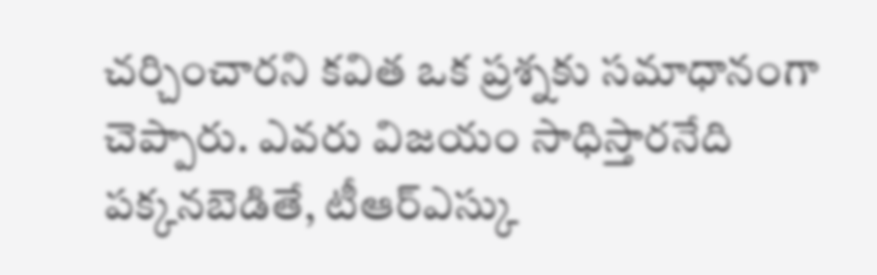చర్చించారని కవిత ఒక ప్రశ్నకు సమాధానంగా చెప్పారు. ఎవరు విజయం సాధిస్తారనేది పక్కనబెడితే, టీఆర్ఎస్కు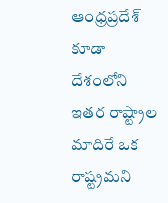ఆంధ్రప్రదేశ్ కూడా దేశంలోని ఇతర రాష్ట్రాల మాదిరే ఒక రాష్ట్రమని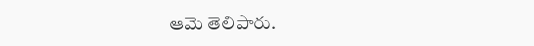ఆమె తెలిపారు.